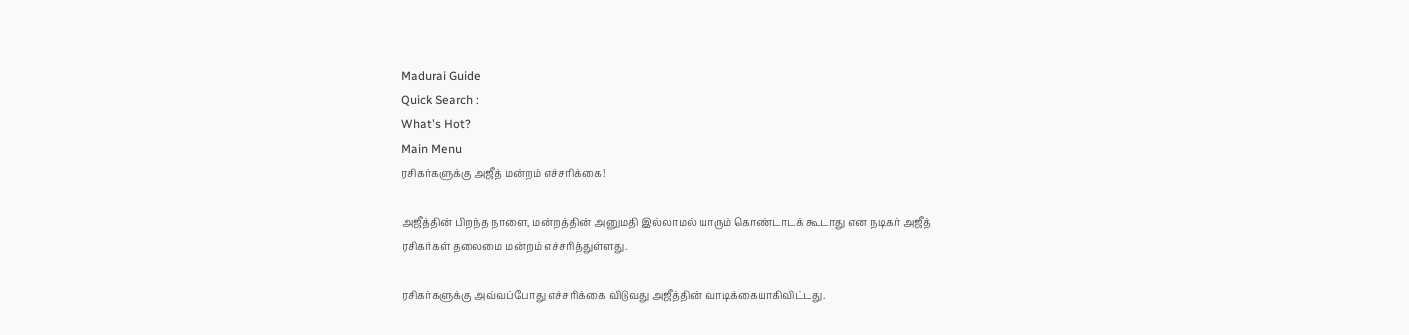Madurai Guide
Quick Search :
What's Hot?
Main Menu
ரசிகர்களுக்கு அஜீத் மன்றம் எச்சரிக்கை!

அஜீத்தின் பிறந்த நாளை, மன்றத்தின் அனுமதி இல்லாமல் யாரும் கொண்டாடக் கூடாது என நடிகர் அஜீத் ரசிகர்கள் தலைமை மன்றம் எச்சரித்துள்ளது.

ரசிகர்களுக்கு அவ்வப்போது எச்சரிக்கை விடுவது அஜீத்தின் வாடிக்கையாகிவிட்டது.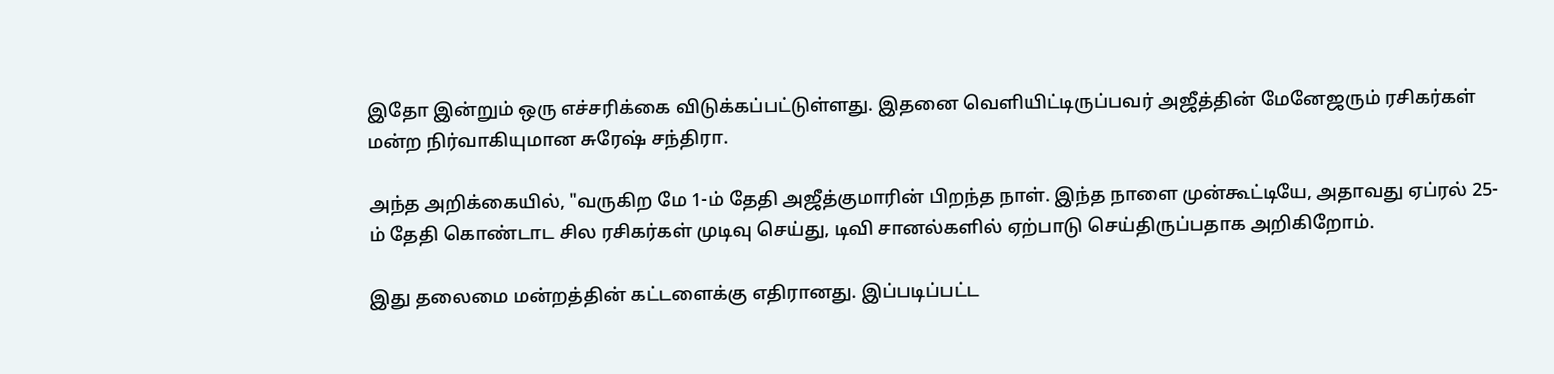இதோ இன்றும் ஒரு எச்சரிக்கை விடுக்கப்பட்டுள்ளது. இதனை வெளியிட்டிருப்பவர் அஜீத்தின் மேனேஜரும் ரசிகர்கள் மன்ற நிர்வாகியுமான சுரேஷ் சந்திரா.

அந்த அறிக்கையில், "வருகிற மே 1-ம் தேதி அஜீத்குமாரின் பிறந்த நாள். இந்த நாளை முன்கூட்டியே, அதாவது ஏப்ரல் 25-ம் தேதி கொண்டாட சில ரசிகர்கள் முடிவு செய்து, டிவி சானல்களில் ஏற்பாடு செய்திருப்பதாக அறிகிறோம்.

இது தலைமை மன்றத்தின் கட்டளைக்கு எதிரானது. இப்படிப்பட்ட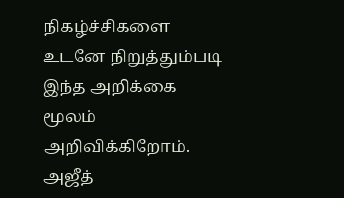நிகழ்ச்சிகளை உடனே நிறுத்தும்படி இந்த அறிக்கை மூலம் அறிவிக்கிறோம். அஜீத்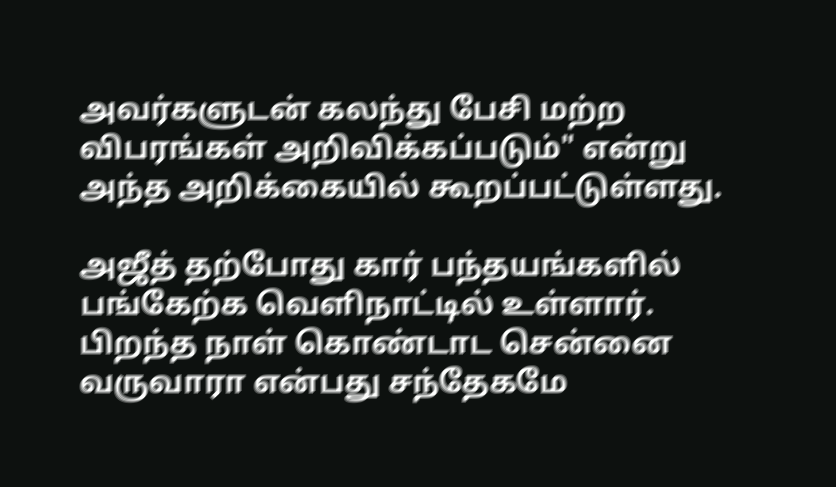அவர்களுடன் கலந்து பேசி மற்ற விபரங்கள் அறிவிக்கப்படும்" என்று அந்த அறிக்கையில் கூறப்பட்டுள்ளது.

அஜீத் தற்போது கார் பந்தயங்களில் பங்கேற்க வெளிநாட்டில் உள்ளார். பிறந்த நாள் கொண்டாட சென்னை வருவாரா என்பது சந்தேகமே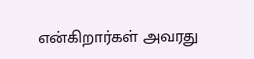என்கிறார்கள் அவரது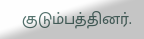குடும்பத்தினர்.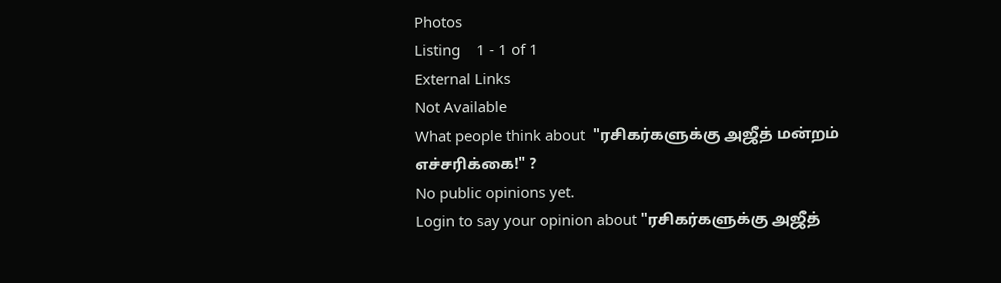Photos
Listing    1 - 1 of 1
External Links
Not Available
What people think about  "ரசிகர்களுக்கு அஜீத் மன்றம் எச்சரிக்கை!" ?
No public opinions yet.
Login to say your opinion about "ரசிகர்களுக்கு அஜீத்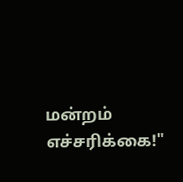மன்றம் எச்சரிக்கை!"